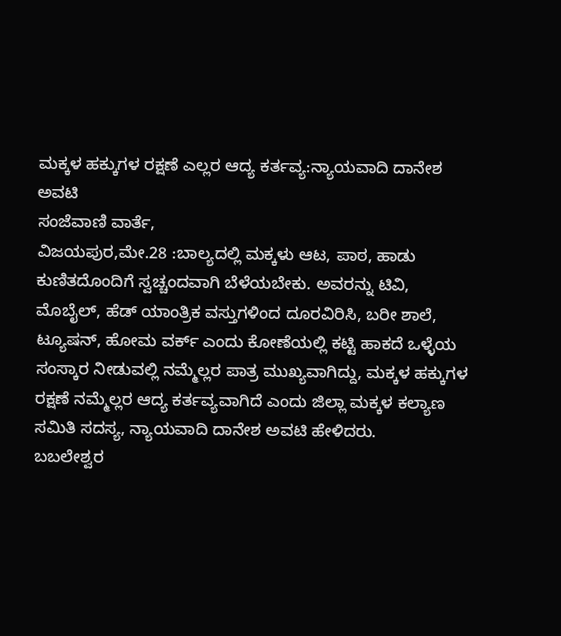ಮಕ್ಕಳ ಹಕ್ಕುಗಳ ರಕ್ಷಣೆ ಎಲ್ಲರ ಆದ್ಯ ಕರ್ತವ್ಯ:ನ್ಯಾಯವಾದಿ ದಾನೇಶ ಅವಟಿ
ಸಂಜೆವಾಣಿ ವಾರ್ತೆ,
ವಿಜಯಪುರ,ಮೇ.28 :ಬಾಲ್ಯದಲ್ಲಿ ಮಕ್ಕಳು ಆಟ, ಪಾಠ, ಹಾಡು ಕುಣಿತದೊಂದಿಗೆ ಸ್ವಚ್ಚಂದವಾಗಿ ಬೆಳೆಯಬೇಕು. ಅವರನ್ನು ಟಿವಿ, ಮೊಬೈಲ್, ಹೆಡ್ ಯಾಂತ್ರಿಕ ವಸ್ತುಗಳಿಂದ ದೂರವಿರಿಸಿ, ಬರೀ ಶಾಲೆ, ಟ್ಯೂಷನ್, ಹೋಮ ವರ್ಕ್ ಎಂದು ಕೋಣೆಯಲ್ಲಿ ಕಟ್ಟಿ ಹಾಕದೆ ಒಳ್ಳೆಯ ಸಂಸ್ಕಾರ ನೀಡುವಲ್ಲಿ ನಮ್ಮೆಲ್ಲರ ಪಾತ್ರ ಮುಖ್ಯವಾಗಿದ್ದು, ಮಕ್ಕಳ ಹಕ್ಕುಗಳ ರಕ್ಷಣೆ ನಮ್ಮೆಲ್ಲರ ಆದ್ಯ ಕರ್ತವ್ಯವಾಗಿದೆ ಎಂದು ಜಿಲ್ಲಾ ಮಕ್ಕಳ ಕಲ್ಯಾಣ ಸಮಿತಿ ಸದಸ್ಯ, ನ್ಯಾಯವಾದಿ ದಾನೇಶ ಅವಟಿ ಹೇಳಿದರು.
ಬಬಲೇಶ್ವರ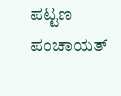ಪಟ್ಟಣ ಪಂಚಾಯತ್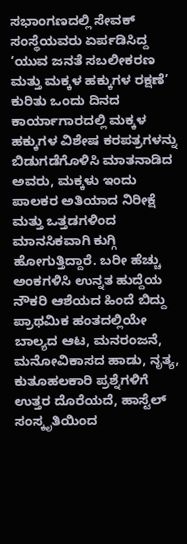ಸಭಾಂಗಣದಲ್ಲಿ ಸೇವಕ್ ಸಂಸ್ಥೆಯವರು ಏರ್ಪಡಿಸಿದ್ದ ‘ಯುವ ಜನತೆ ಸಬಲೀಕರಣ ಮತ್ತು ಮಕ್ಕಳ ಹಕ್ಕುಗಳ ರಕ್ಷಣೆ’ ಕುರಿತು ಒಂದು ದಿನದ ಕಾರ್ಯಾಗಾರದಲ್ಲಿ ಮಕ್ಕಳ ಹಕ್ಕುಗಳ ವಿಶೇಷ ಕರಪತ್ರಗಳನ್ನು ಬಿಡುಗಡೆಗೊಳಿಸಿ ಮಾತನಾಡಿದ ಅವರು, ಮಕ್ಕಳು ಇಂದು ಪಾಲಕರ ಅತಿಯಾದ ನಿರೀಕ್ಷೆ ಮತ್ತು ಒತ್ತಡಗಳಿಂದ ಮಾನಸಿಕವಾಗಿ ಕುಗ್ಗಿ ಹೋಗುತ್ತಿದ್ದಾರೆ. ಬರೀ ಹೆಚ್ಚು ಅಂಕಗಳಿಸಿ ಉನ್ನತ ಹುದ್ದೆಯ ನೌಕರಿ ಆಶೆಯದ ಹಿಂದೆ ಬಿದ್ದು ಪ್ರಾಥಮಿಕ ಹಂತದಲ್ಲಿಯೇ ಬಾಲ್ಯದ ಆಟ, ಮನರಂಜನೆ, ಮನೋವಿಕಾಸದ ಹಾಡು, ನೃತ್ಯ, ಕುತೂಹಲಕಾರಿ ಪ್ರಶ್ನೆಗಳಿಗೆ ಉತ್ತರ ದೊರೆಯದೆ, ಹಾಸ್ಟೆಲ್ ಸಂಸ್ಕೃತಿಯಿಂದ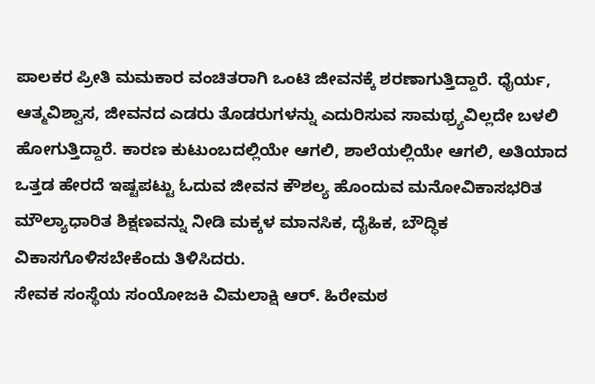ಪಾಲಕರ ಪ್ರೀತಿ ಮಮಕಾರ ವಂಚಿತರಾಗಿ ಒಂಟಿ ಜೀವನಕ್ಕೆ ಶರಣಾಗುತ್ತಿದ್ದಾರೆ. ಧೈರ್ಯ, ಆತ್ಮವಿಶ್ವಾಸ, ಜೀವನದ ಎಡರು ತೊಡರುಗಳನ್ನು ಎದುರಿಸುವ ಸಾಮಥ್ರ್ಯವಿಲ್ಲದೇ ಬಳಲಿ ಹೋಗುತ್ತಿದ್ದಾರೆ. ಕಾರಣ ಕುಟುಂಬದಲ್ಲಿಯೇ ಆಗಲಿ, ಶಾಲೆಯಲ್ಲಿಯೇ ಆಗಲಿ, ಅತಿಯಾದ ಒತ್ತಡ ಹೇರದೆ ಇಷ್ಟಪಟ್ಟು ಓದುವ ಜೀವನ ಕೌಶಲ್ಯ ಹೊಂದುವ ಮನೋವಿಕಾಸಭರಿತ ಮೌಲ್ಯಾಧಾರಿತ ಶಿಕ್ಷಣವನ್ನು ನೀಡಿ ಮಕ್ಕಳ ಮಾನಸಿಕ, ದೈಹಿಕ, ಬೌದ್ಧಿಕ ವಿಕಾಸಗೊಳಿಸಬೇಕೆಂದು ತಿಳಿಸಿದರು.
ಸೇವಕ ಸಂಸ್ಥೆಯ ಸಂಯೋಜಕಿ ವಿಮಲಾಕ್ಷಿ ಆರ್. ಹಿರೇಮಠ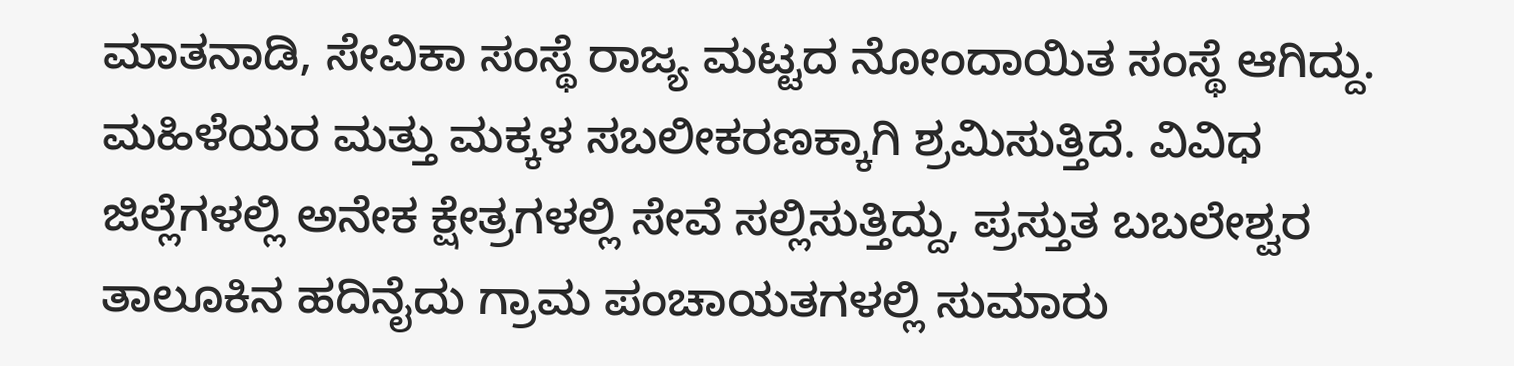ಮಾತನಾಡಿ, ಸೇವಿಕಾ ಸಂಸ್ಥೆ ರಾಜ್ಯ ಮಟ್ಟದ ನೋಂದಾಯಿತ ಸಂಸ್ಥೆ ಆಗಿದ್ದು. ಮಹಿಳೆಯರ ಮತ್ತು ಮಕ್ಕಳ ಸಬಲೀಕರಣಕ್ಕಾಗಿ ಶ್ರಮಿಸುತ್ತಿದೆ. ವಿವಿಧ ಜಿಲ್ಲೆಗಳಲ್ಲಿ ಅನೇಕ ಕ್ಷೇತ್ರಗಳಲ್ಲಿ ಸೇವೆ ಸಲ್ಲಿಸುತ್ತಿದ್ದು, ಪ್ರಸ್ತುತ ಬಬಲೇಶ್ವರ ತಾಲೂಕಿನ ಹದಿನೈದು ಗ್ರಾಮ ಪಂಚಾಯತಗಳಲ್ಲಿ ಸುಮಾರು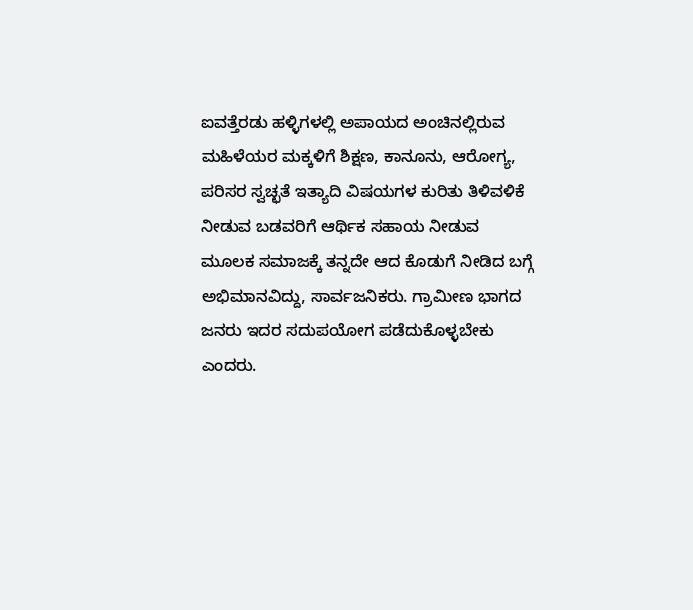ಐವತ್ತೆರಡು ಹಳ್ಳಿಗಳಲ್ಲಿ ಅಪಾಯದ ಅಂಚಿನಲ್ಲಿರುವ ಮಹಿಳೆಯರ ಮಕ್ಕಳಿಗೆ ಶಿಕ್ಷಣ, ಕಾನೂನು, ಆರೋಗ್ಯ, ಪರಿಸರ ಸ್ವಚ್ಛತೆ ಇತ್ಯಾದಿ ವಿಷಯಗಳ ಕುರಿತು ತಿಳಿವಳಿಕೆ ನೀಡುವ ಬಡವರಿಗೆ ಆರ್ಥಿಕ ಸಹಾಯ ನೀಡುವ ಮೂಲಕ ಸಮಾಜಕ್ಕೆ ತನ್ನದೇ ಆದ ಕೊಡುಗೆ ನೀಡಿದ ಬಗ್ಗೆ ಅಭಿಮಾನವಿದ್ದು, ಸಾರ್ವಜನಿಕರು. ಗ್ರಾಮೀಣ ಭಾಗದ ಜನರು ಇದರ ಸದುಪಯೋಗ ಪಡೆದುಕೊಳ್ಳಬೇಕು ಎಂದರು.